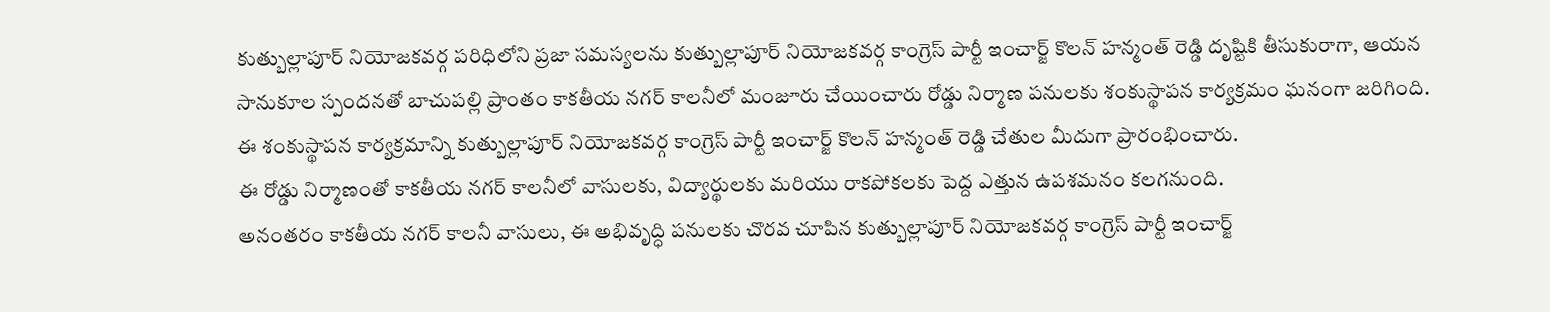కుత్బుల్లాపూర్ నియోజకవర్గ పరిధిలోని ప్రజా సమస్యలను కుత్బుల్లాపూర్ నియోజకవర్గ కాంగ్రెస్ పార్టీ ఇంచార్జ్ కొలన్ హన్మంత్ రెడ్డి దృష్టికి తీసుకురాగా, ఆయన సానుకూల స్పందనతో బాచుపల్లి ప్రాంతం కాకతీయ నగర్ కాలనీలో మంజూరు చేయించారు రోడ్డు నిర్మాణ పనులకు శంకుస్థాపన కార్యక్రమం ఘనంగా జరిగింది.
ఈ శంకుస్థాపన కార్యక్రమాన్ని కుత్బుల్లాపూర్ నియోజకవర్గ కాంగ్రెస్ పార్టీ ఇంచార్జ్ కొలన్ హన్మంత్ రెడ్డి చేతుల మీదుగా ప్రారంభించారు.
ఈ రోడ్డు నిర్మాణంతో కాకతీయ నగర్ కాలనీలో వాసులకు, విద్యార్థులకు మరియు రాకపోకలకు పెద్ద ఎత్తున ఉపశమనం కలగనుంది.
అనంతరం కాకతీయ నగర్ కాలనీ వాసులు, ఈ అభివృద్ధి పనులకు చొరవ చూపిన కుత్బుల్లాపూర్ నియోజకవర్గ కాంగ్రెస్ పార్టీ ఇంచార్జ్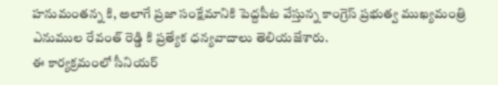హనుమంతన్న కి, అలాగే ప్రజా సంక్షేమానికి పెద్దపీట వేస్తున్న కాంగ్రెస్ ప్రభుత్వ ముఖ్యమంత్రి ఎనుముల రేవంత్ రెడ్డి కి ప్రత్యేక ధన్యవాదాలు తెలియజేశారు.
ఈ కార్యక్రమంలో సీనియర్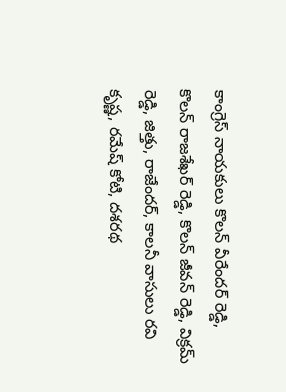కాంగ్రెస్ నాయకులు కొలన్ వీరేందర్ రెడ్డి, కొలన్ రాజశేఖర్ రెడ్డి, కొలన్ జీవన్ రెడ్డి, విక్రమ్ రెడ్డి, జిత్తు, రాజేందర్, కాలనీ వాసులు రవి కృష్ణ, రమేష్ కోటి, దశరథ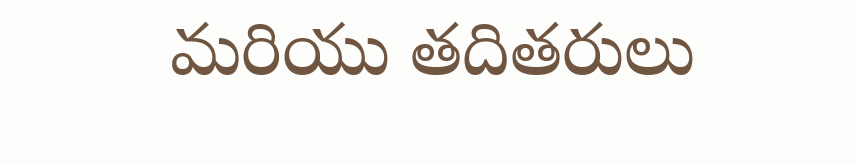మరియు తదితరులు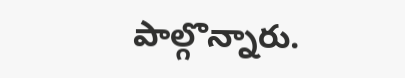పాల్గొన్నారు.